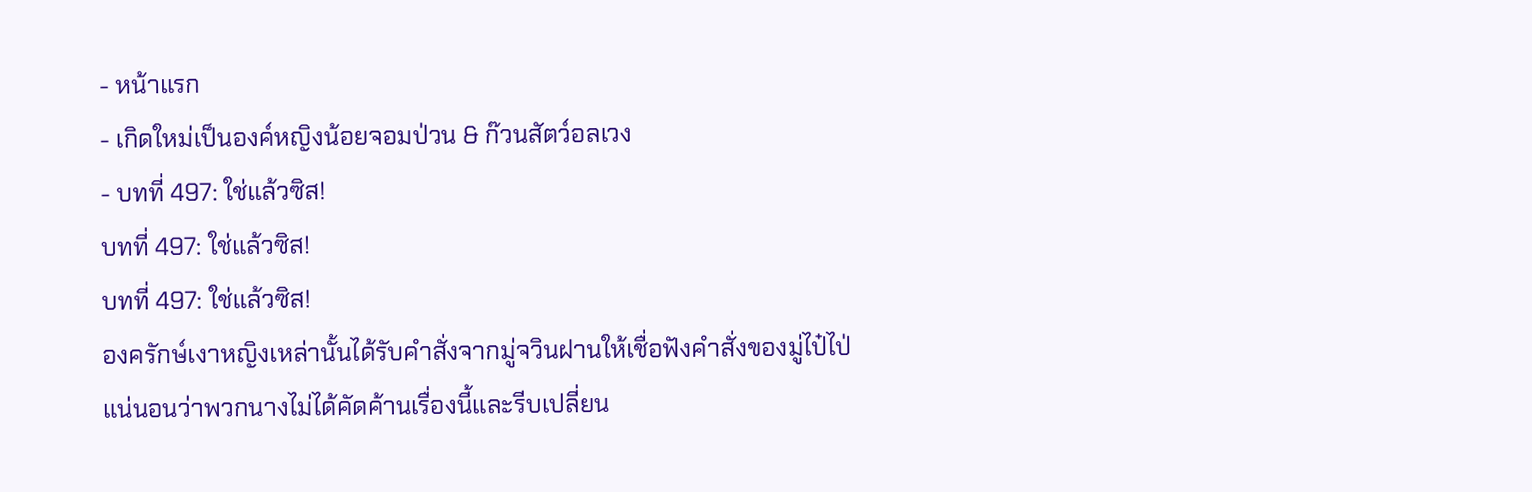- หน้าแรก
- เกิดใหม่เป็นองค์หญิงน้อยจอมป่วน & ก๊วนสัตว์อลเวง
- บทที่ 497: ใช่แล้วซิส!
บทที่ 497: ใช่แล้วซิส!
บทที่ 497: ใช่แล้วซิส!
องครักษ์เงาหญิงเหล่านั้นได้รับคำสั่งจากมู่จวินฝานให้เชื่อฟังคำสั่งของมู่ไป๋ไป่
แน่นอนว่าพวกนางไม่ได้คัดค้านเรื่องนี้และรีบเปลี่ยน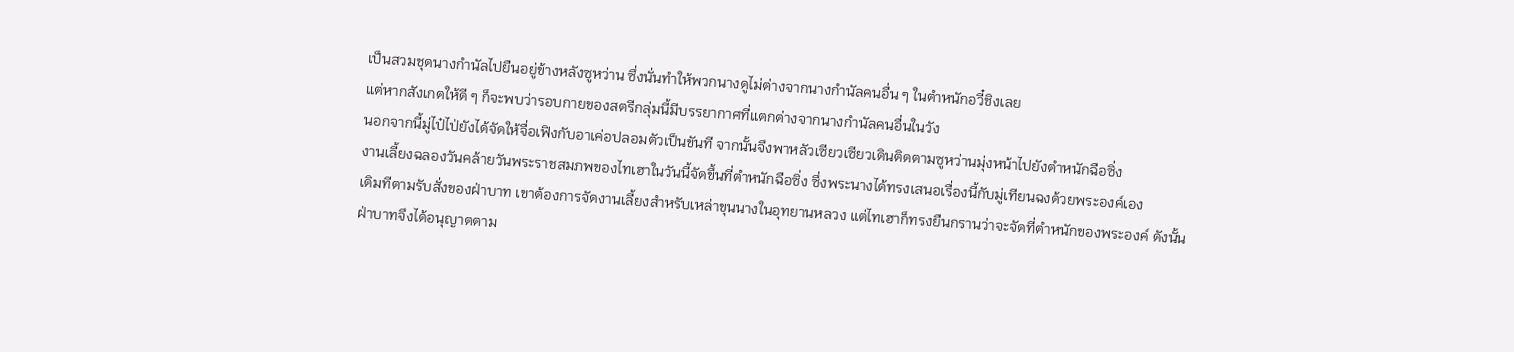เป็นสวมชุดนางกำนัลไปยืนอยู่ข้างหลังซูหว่าน ซึ่งนั่นทำให้พวกนางดูไม่ต่างจากนางกำนัลคนอื่น ๆ ในตำหนักอวี๋ชิงเลย
แต่หากสังเกตให้ดี ๆ ก็จะพบว่ารอบกายของสตรีกลุ่มนี้มีบรรยากาศที่แตกต่างจากนางกำนัลคนอื่นในวัง
นอกจากนี้มู่ไป๋ไป่ยังได้จัดให้จื่อเฟิงกับอาเค่อปลอมตัวเป็นขันที จากนั้นจึงพาหลัวเซียวเซียวเดินติดตามซูหว่านมุ่งหน้าไปยังตำหนักฉือซิ่ง
งานเลี้ยงฉลองวันคล้ายวันพระราชสมภพของไทเฮาในวันนี้จัดขึ้นที่ตำหนักฉือซิ่ง ซึ่งพระนางได้ทรงเสนอเรื่องนี้กับมู่เทียนฉงด้วยพระองค์เอง
เดิมทีตามรับสั่งของฝ่าบาท เขาต้องการจัดงานเลี้ยงสำหรับเหล่าขุนนางในอุทยานหลวง แต่ไทเฮาก็ทรงยืนกรานว่าจะจัดที่ตำหนักของพระองค์ ดังนั้นฝ่าบาทจึงได้อนุญาตตาม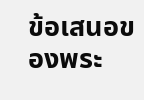ข้อเสนอของพระ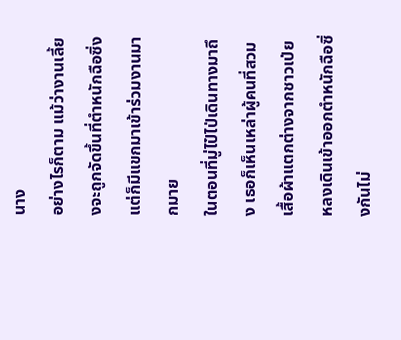นาง
อย่างไรก็ตาม แม้ว่างานเลี้ยงจะถูกจัดขึ้นที่ตำหนักฉือซิ่ง แต่ก็มีแขกมาเข้าร่วมงานมากมาย
ในตอนที่มู่ไป๋ไป่เดินทางมาถึง เธอก็เห็นเหล่าผู้คนที่สวมเสื้อผ้าแตกต่างจากชาวเป่ยหลงเดินเข้าออกตำหนักฉือซิ่งกันไม่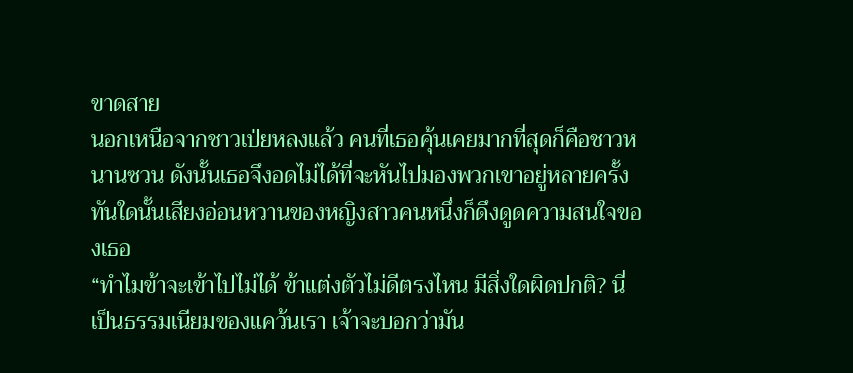ขาดสาย
นอกเหนือจากชาวเป่ยหลงแล้ว คนที่เธอคุ้นเคยมากที่สุดก็คือชาวหนานซวน ดังนั้นเธอจึงอดไม่ได้ที่จะหันไปมองพวกเขาอยู่หลายครั้ง
ทันใดนั้นเสียงอ่อนหวานของหญิงสาวคนหนึ่งก็ดึงดูดความสนใจของเธอ
“ทำไมข้าจะเข้าไปไม่ได้ ข้าแต่งตัวไม่ดีตรงไหน มีสิ่งใดผิดปกติ? นี่เป็นธรรมเนียมของแคว้นเรา เจ้าจะบอกว่ามัน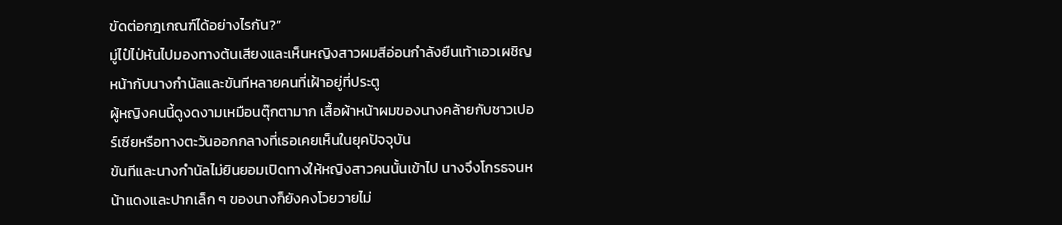ขัดต่อกฎเกณฑ์ได้อย่างไรกัน?”
มู่ไป๋ไป่หันไปมองทางต้นเสียงและเห็นหญิงสาวผมสีอ่อนกำลังยืนเท้าเอวเผชิญหน้ากับนางกำนัลและขันทีหลายคนที่เฝ้าอยู่ที่ประตู
ผู้หญิงคนนี้ดูงดงามเหมือนตุ๊กตามาก เสื้อผ้าหน้าผมของนางคล้ายกับชาวเปอร์เซียหรือทางตะวันออกกลางที่เธอเคยเห็นในยุคปัจจุบัน
ขันทีและนางกำนัลไม่ยินยอมเปิดทางให้หญิงสาวคนนั้นเข้าไป นางจึงโกรธจนหน้าแดงและปากเล็ก ๆ ของนางก็ยังคงโวยวายไม่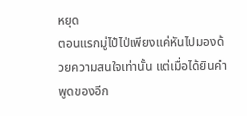หยุด
ตอนแรกมู่ไป๋ไป่เพียงแค่หันไปมองด้วยความสนใจเท่านั้น แต่เมื่อได้ยินคำพูดของอีก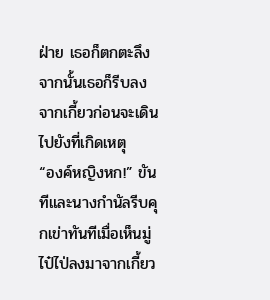ฝ่าย เธอก็ตกตะลึง
จากนั้นเธอก็รีบลงจากเกี้ยวก่อนจะเดินไปยังที่เกิดเหตุ
“องค์หญิงหก!” ขันทีและนางกำนัลรีบคุกเข่าทันทีเมื่อเห็นมู่ไป๋ไป่ลงมาจากเกี้ยว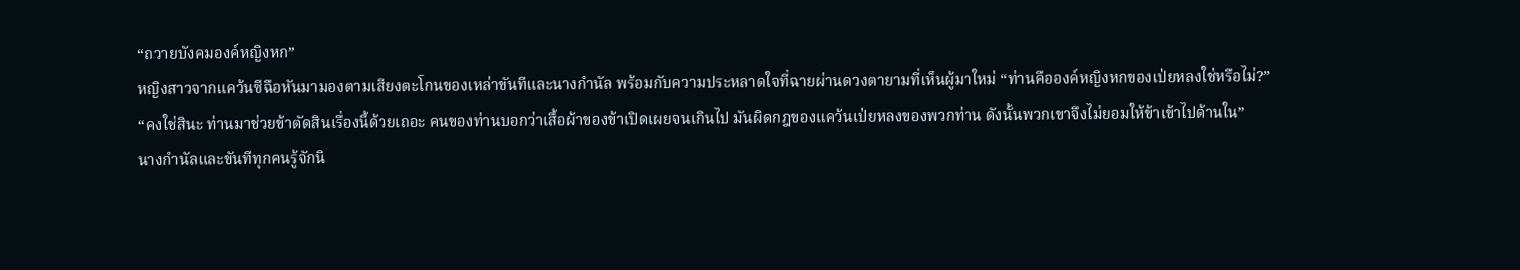“ถวายบังคมองค์หญิงหก”
หญิงสาวจากแคว้นซีฉือหันมามองตามเสียงตะโกนของเหล่าขันทีและนางกำนัล พร้อมกับความประหลาดใจที่ฉายผ่านดวงตายามที่เห็นผู้มาใหม่ “ท่านคือองค์หญิงหกของเป่ยหลงใช่หรือไม่?”
“คงใช่สินะ ท่านมาช่วยข้าตัดสินเรื่องนี้ด้วยเถอะ คนของท่านบอกว่าเสื้อผ้าของข้าเปิดเผยจนเกินไป มันผิดกฎของแคว้นเป่ยหลงของพวกท่าน ดังนั้นพวกเขาจึงไม่ยอมให้ข้าเข้าไปด้านใน”
นางกำนัลและขันทีทุกคนรู้จักนิ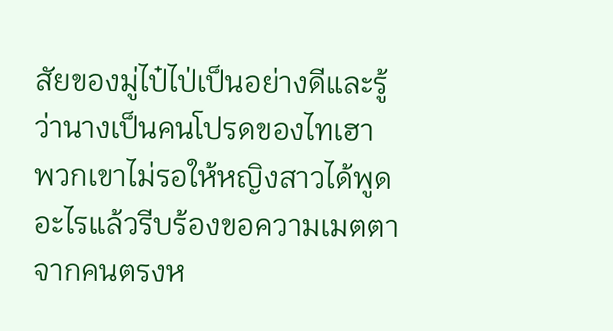สัยของมู่ไป๋ไป่เป็นอย่างดีและรู้ว่านางเป็นคนโปรดของไทเฮา
พวกเขาไม่รอให้หญิงสาวได้พูดอะไรแล้วรีบร้องขอความเมตตาจากคนตรงห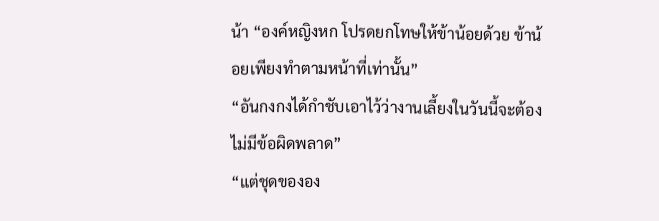น้า “องค์หญิงหก โปรดยกโทษให้ข้าน้อยด้วย ข้าน้อยเพียงทำตามหน้าที่เท่านั้น”
“อันกงกงได้กำชับเอาไว้ว่างานเลี้ยงในวันนี้จะต้องไม่มีข้อผิดพลาด”
“แต่ชุดขององ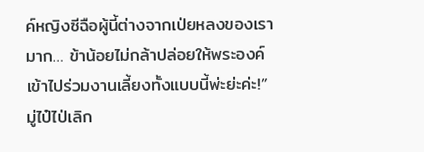ค์หญิงซีฉือผู้นี้ต่างจากเป่ยหลงของเรามาก… ข้าน้อยไม่กล้าปล่อยให้พระองค์เข้าไปร่วมงานเลี้ยงทั้งแบบนี้พ่ะย่ะค่ะ!”
มู่ไป๋ไป่เลิก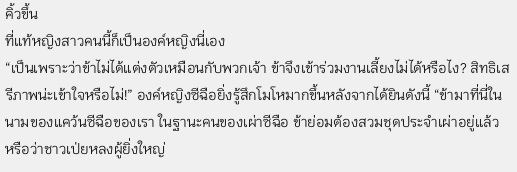คิ้วขึ้น
ที่แท้หญิงสาวคนนี้ก็เป็นองค์หญิงนี่เอง
“เป็นเพราะว่าข้าไม่ได้แต่งตัวเหมือนกับพวกเจ้า ข้าจึงเข้าร่วมงานเลี้ยงไม่ได้หรือไง? สิทธิเสรีภาพน่ะเข้าใจหรือไม่!” องค์หญิงซีฉือยิ่งรู้สึกโมโหมากขึ้นหลังจากได้ยินดังนี้ “ข้ามาที่นี่ในนามของแคว้นซีฉือของเรา ในฐานะคนของเผ่าซีฉือ ข้าย่อมต้องสวมชุดประจำเผ่าอยู่แล้ว หรือว่าชาวเป่ยหลงผู้ยิ่งใหญ่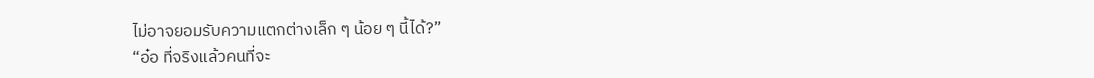ไม่อาจยอมรับความแตกต่างเล็ก ๆ น้อย ๆ นี้ได้?”
“อ๋อ ที่จริงแล้วคนที่จะ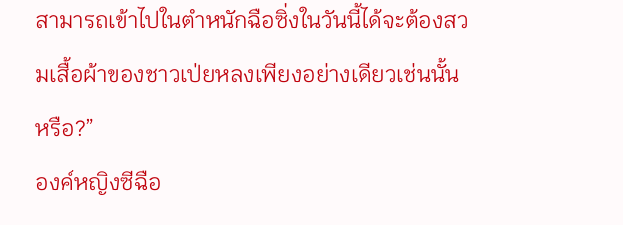สามารถเข้าไปในตำหนักฉือซิ่งในวันนี้ได้จะต้องสวมเสื้อผ้าของชาวเป่ยหลงเพียงอย่างเดียวเช่นนั้นหรือ?”
องค์หญิงซีฉือ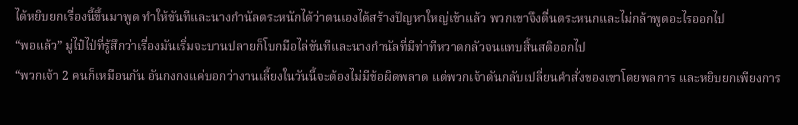ได้หยิบยกเรื่องนี้ขึ้นมาพูด ทำให้ขันทีและนางกำนัลตระหนักได้ว่าตนเองได้สร้างปัญหาใหญ่เข้าแล้ว พวกเขาจึงตื่นตระหนกและไม่กล้าพูดอะไรออกไป
“พอแล้ว” มู่ไป๋ไป่ที่รู้สึกว่าเรื่องมันเริ่มจะบานปลายก็โบกมือไล่ขันทีและนางกำนัลที่มีท่าทีหวาดกลัวจนแทบสิ้นสติออกไป
“พวกเจ้า 2 คนก็เหมือนกัน อันกงกงแค่บอกว่างานเลี้ยงในวันนี้จะต้องไม่มีข้อผิดพลาด แต่พวกเจ้าดันกลับเปลี่ยนคำสั่งของเขาโดยพลการ และหยิบยกเพียงการ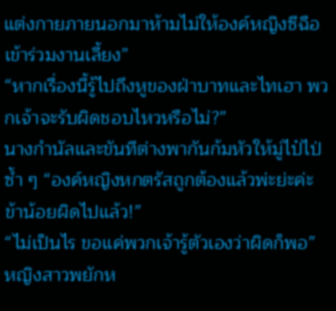แต่งกายภายนอกมาห้ามไม่ให้องค์หญิงซีฉือเข้าร่วมงานเลี้ยง”
“หากเรื่องนี้รู้ไปถึงหูของฝ่าบาทและไทเฮา พวกเจ้าจะรับผิดชอบไหวหรือไม่?”
นางกำนัลและขันทีต่างพากันก้มหัวให้มู่ไป๋ไป่ซ้ำ ๆ “องค์หญิงหกตรัสถูกต้องแล้วพ่ะย่ะค่ะ ข้าน้อยผิดไปแล้ว!”
“ไม่เป็นไร ขอแค่พวกเจ้ารู้ตัวเองว่าผิดก็พอ” หญิงสาวพยักห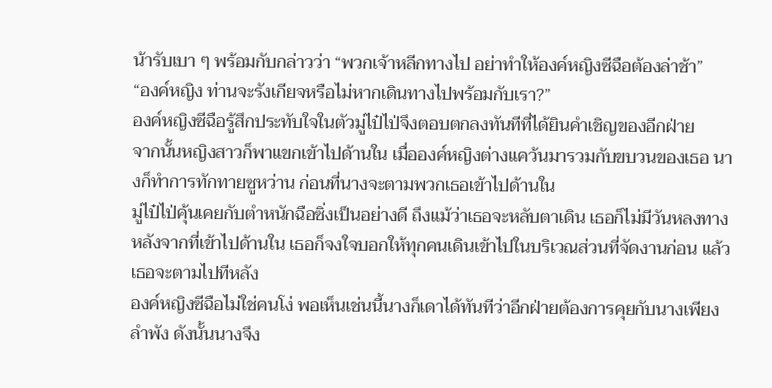น้ารับเบา ๆ พร้อมกับกล่าวว่า “พวกเจ้าหลีกทางไป อย่าทำให้องค์หญิงซีฉือต้องล่าช้า”
“องค์หญิง ท่านจะรังเกียจหรือไม่หากเดินทางไปพร้อมกับเรา?”
องค์หญิงซีฉือรู้สึกประทับใจในตัวมู่ไป๋ไป่จึงตอบตกลงทันทีที่ได้ยินคำเชิญของอีกฝ่าย
จากนั้นหญิงสาวก็พาแขกเข้าไปด้านใน เมื่อองค์หญิงต่างแคว้นมารวมกับขบวนของเธอ นางก็ทำการทักทายซูหว่าน ก่อนที่นางจะตามพวกเธอเข้าไปด้านใน
มู่ไป๋ไป่คุ้นเคยกับตำหนักฉือซิ่งเป็นอย่างดี ถึงแม้ว่าเธอจะหลับตาเดิน เธอก็ไม่มีวันหลงทาง หลังจากที่เข้าไปด้านใน เธอก็จงใจบอกให้ทุกคนเดินเข้าไปในบริเวณส่วนที่จัดงานก่อน แล้วเธอจะตามไปทีหลัง
องค์หญิงซีฉือไม่ใช่คนโง่ พอเห็นเช่นนี้นางก็เดาได้ทันทีว่าอีกฝ่ายต้องการคุยกับนางเพียงลำพัง ดังนั้นนางจึง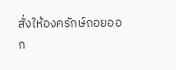สั่งให้องครักษ์ถอยออก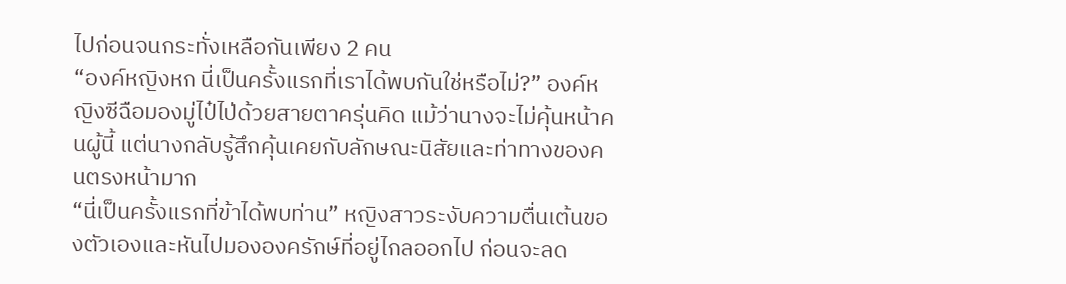ไปก่อนจนกระทั่งเหลือกันเพียง 2 คน
“องค์หญิงหก นี่เป็นครั้งแรกที่เราได้พบกันใช่หรือไม่?” องค์หญิงซีฉือมองมู่ไป๋ไป่ด้วยสายตาครุ่นคิด แม้ว่านางจะไม่คุ้นหน้าคนผู้นี้ แต่นางกลับรู้สึกคุ้นเคยกับลักษณะนิสัยและท่าทางของคนตรงหน้ามาก
“นี่เป็นครั้งแรกที่ข้าได้พบท่าน” หญิงสาวระงับความตื่นเต้นของตัวเองและหันไปมององครักษ์ที่อยู่ไกลออกไป ก่อนจะลด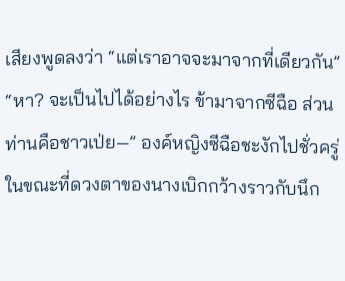เสียงพูดลงว่า “แต่เราอาจจะมาจากที่เดียวกัน”
“หา? จะเป็นไปได้อย่างไร ข้ามาจากซีฉือ ส่วนท่านคือชาวเป่ย—” องค์หญิงซีฉือชะงักไปชั่วครู่ในขณะที่ดวงตาของนางเบิกกว้างราวกับนึก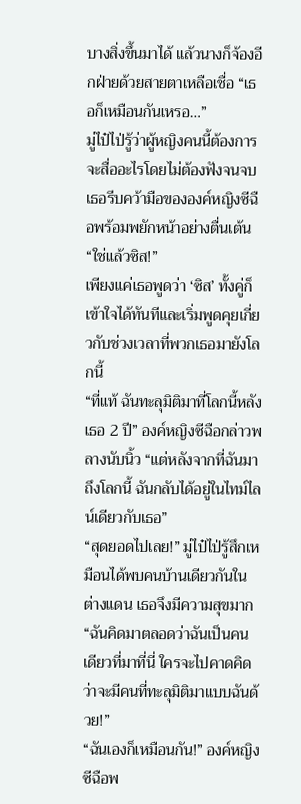บางสิ่งขึ้นมาได้ แล้วนางก็จ้องอีกฝ่ายด้วยสายตาเหลือเชื่อ “เธอก็เหมือนกันเหรอ…”
มู่ไป๋ไป่รู้ว่าผู้หญิงคนนี้ต้องการจะสื่ออะไรโดยไม่ต้องฟังจนจบ เธอรีบคว้ามือขององค์หญิงซีฉือพร้อมพยักหน้าอย่างตื่นเต้น “ใช่แล้วซิส!”
เพียงแค่เธอพูดว่า ‘ซิส’ ทั้งคู่ก็เข้าใจได้ทันทีและเริ่มพูดคุยเกี่ยวกับช่วงเวลาที่พวกเธอมายังโลกนี้
“ที่แท้ ฉันทะลุมิติมาที่โลกนี้หลังเธอ 2 ปี” องค์หญิงซีฉือกล่าวพลางนับนิ้ว “แต่หลังจากที่ฉันมาถึงโลกนี้ ฉันกลับได้อยู่ในไทม์ไลน์เดียวกับเธอ”
“สุดยอดไปเลย!” มู่ไป๋ไป่รู้สึกเหมือนได้พบคนบ้านเดียวกันในต่างแดน เธอจึงมีความสุขมาก “ฉันคิดมาตลอดว่าฉันเป็นคนเดียวที่มาที่นี่ ใครจะไปคาดคิดว่าจะมีคนที่ทะลุมิติมาแบบฉันด้วย!”
“ฉันเองก็เหมือนกัน!” องค์หญิงซีฉือพ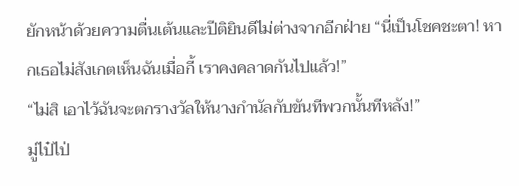ยักหน้าด้วยความตื่นเต้นและปีติยินดีไม่ต่างจากอีกฝ่าย “นี่เป็นโชคชะตา! หากเธอไม่สังเกตเห็นฉันเมื่อกี้ เราคงคลาดกันไปแล้ว!”
“ไม่สิ เอาไว้ฉันจะตกรางวัลให้นางกำนัลกับขันทีพวกนั้นทีหลัง!”
มู่ไป๋ไป่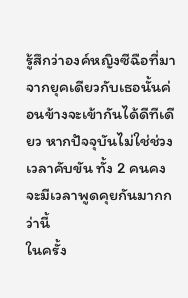รู้สึกว่าองค์หญิงซีฉือที่มาจากยุคเดียวกับเธอนั้นค่อนข้างจะเข้ากันได้ดีทีเดียว หากปัจจุบันไม่ใช่ช่วงเวลาคับขัน ทั้ง 2 คนคงจะมีเวลาพูดคุยกันมากกว่านี้
ในครั้ง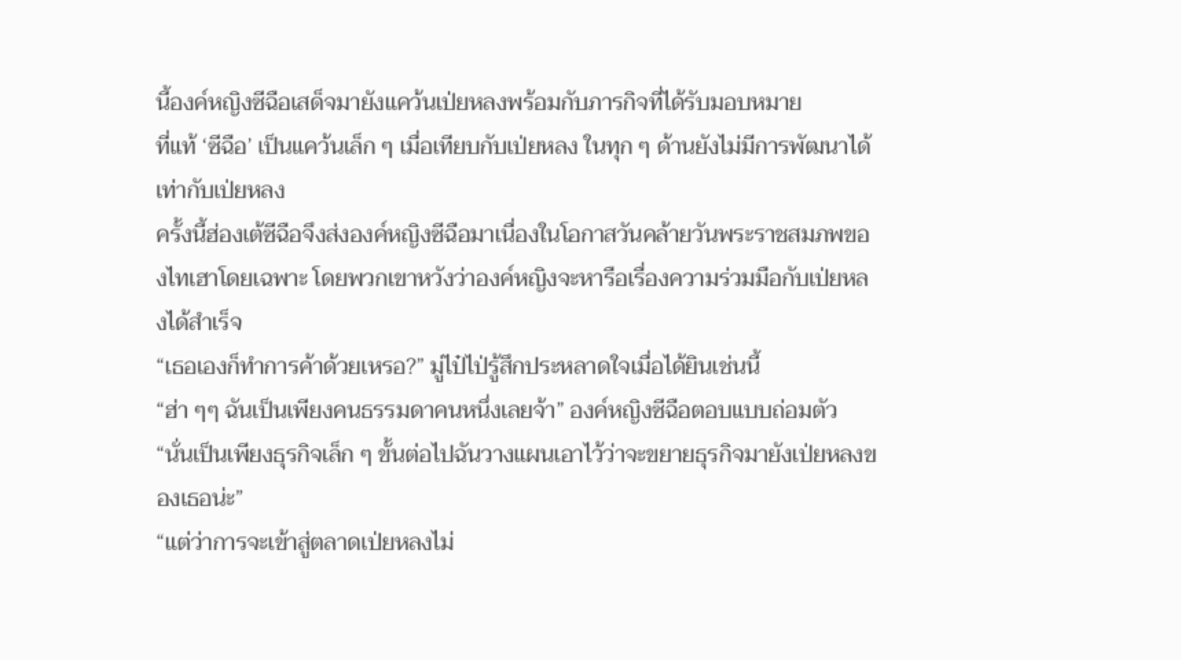นี้องค์หญิงซีฉือเสด็จมายังแคว้นเป่ยหลงพร้อมกับภารกิจที่ได้รับมอบหมาย
ที่แท้ ‘ซีฉือ’ เป็นแคว้นเล็ก ๆ เมื่อเทียบกับเป่ยหลง ในทุก ๆ ด้านยังไม่มีการพัฒนาได้เท่ากับเป่ยหลง
ครั้งนี้ฮ่องเต้ซีฉือจึงส่งองค์หญิงซีฉือมาเนื่องในโอกาสวันคล้ายวันพระราชสมภพของไทเฮาโดยเฉพาะ โดยพวกเขาหวังว่าองค์หญิงจะหารือเรื่องความร่วมมือกับเป่ยหลงได้สำเร็จ
“เธอเองก็ทำการค้าด้วยเหรอ?” มู่ไป๋ไป่รู้สึกประหลาดใจเมื่อได้ยินเช่นนี้
“ฮ่า ๆๆ ฉันเป็นเพียงคนธรรมดาคนหนึ่งเลยจ้า” องค์หญิงซีฉือตอบแบบถ่อมตัว “นั่นเป็นเพียงธุรกิจเล็ก ๆ ขั้นต่อไปฉันวางแผนเอาไว้ว่าจะขยายธุรกิจมายังเป่ยหลงของเธอน่ะ”
“แต่ว่าการจะเข้าสู่ตลาดเป่ยหลงไม่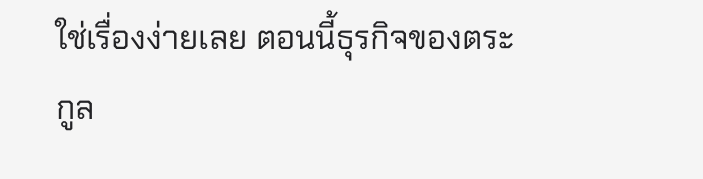ใช่เรื่องง่ายเลย ตอนนี้ธุรกิจของตระกูล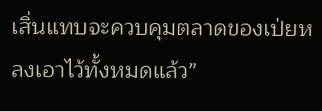เสิ่นแทบจะควบคุมตลาดของเป่ยหลงเอาไว้ทั้งหมดแล้ว”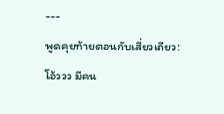---
พูดคุยท้ายตอนกับเสี่ยวเถียว: โอ้ววว มีคน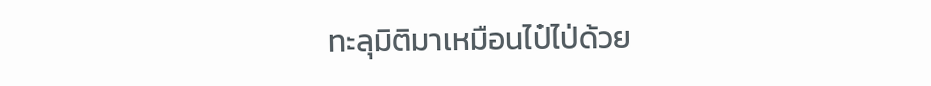ทะลุมิติมาเหมือนไป๋ไป่ด้วย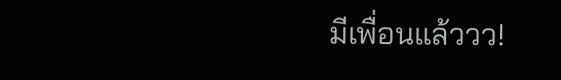มีเพื่อนแล้ววว!